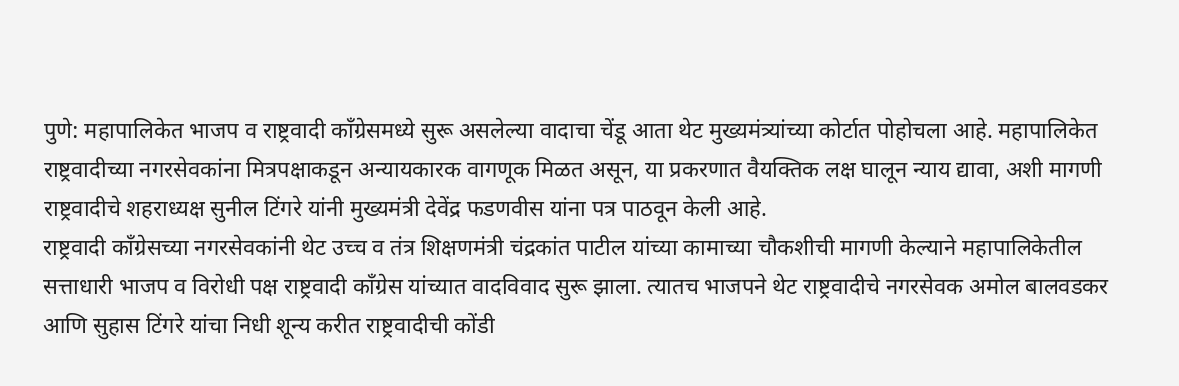पुणे: महापालिकेत भाजप व राष्ट्रवादी काँग्रेसमध्ये सुरू असलेल्या वादाचा चेंडू आता थेट मुख्यमंत्र्यांच्या कोर्टात पोहोचला आहे. महापालिकेत राष्ट्रवादीच्या नगरसेवकांना मित्रपक्षाकडून अन्यायकारक वागणूक मिळत असून, या प्रकरणात वैयक्तिक लक्ष घालून न्याय द्यावा, अशी मागणी राष्ट्रवादीचे शहराध्यक्ष सुनील टिंगरे यांनी मुख्यमंत्री देवेंद्र फडणवीस यांना पत्र पाठवून केली आहे.
राष्ट्रवादी काँग्रेसच्या नगरसेवकांनी थेट उच्च व तंत्र शिक्षणमंत्री चंद्रकांत पाटील यांच्या कामाच्या चौकशीची मागणी केल्याने महापालिकेतील सत्ताधारी भाजप व विरोधी पक्ष राष्ट्रवादी काँग्रेस यांच्यात वादविवाद सुरू झाला. त्यातच भाजपने थेट राष्ट्रवादीचे नगरसेवक अमोल बालवडकर आणि सुहास टिंगरे यांचा निधी शून्य करीत राष्ट्रवादीची कोंडी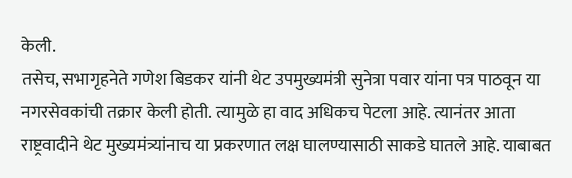केली.
तसेच, सभागृहनेते गणेश बिडकर यांनी थेट उपमुख्यमंत्री सुनेत्रा पवार यांना पत्र पाठवून या नगरसेवकांची तक्रार केली होती. त्यामुळे हा वाद अधिकच पेटला आहे. त्यानंतर आता राष्ट्रवादीने थेट मुख्यमंत्र्यांनाच या प्रकरणात लक्ष घालण्यासाठी साकडे घातले आहे. याबाबत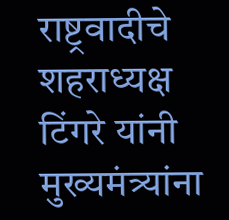राष्ट्रवादीचे शहराध्यक्ष टिंगरे यांनी मुख्यमंत्र्यांना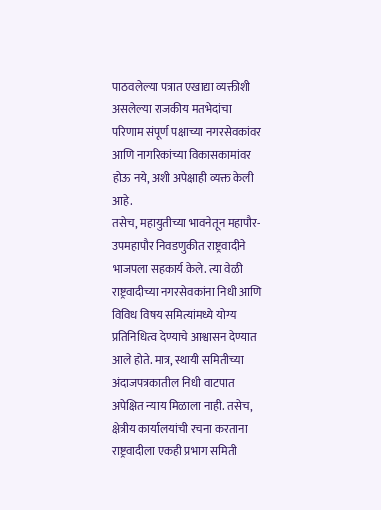पाठवलेल्या पत्रात एखाद्या व्यक्तीशी असलेल्या राजकीय मतभेदांचा परिणाम संपूर्ण पक्षाच्या नगरसेवकांवर आणि नागरिकांच्या विकासकामांवर होऊ नये, अशी अपेक्षाही व्यक्त केली आहे.
तसेच, महायुतीच्या भावनेतून महापौर-उपमहापौर निवडणुकीत राष्ट्रवादीने भाजपला सहकार्य केले. त्या वेळी राष्ट्रवादीच्या नगरसेवकांना निधी आणि विविध विषय समित्यांमध्ये योग्य प्रतिनिधित्व देण्याचे आश्वासन देण्यात आले होते. मात्र, स्थायी समितीच्या अंदाजपत्रकातील निधी वाटपात अपेक्षित न्याय मिळाला नाही. तसेच, क्षेत्रीय कार्यालयांची रचना करताना राष्ट्रवादीला एकही प्रभाग समिती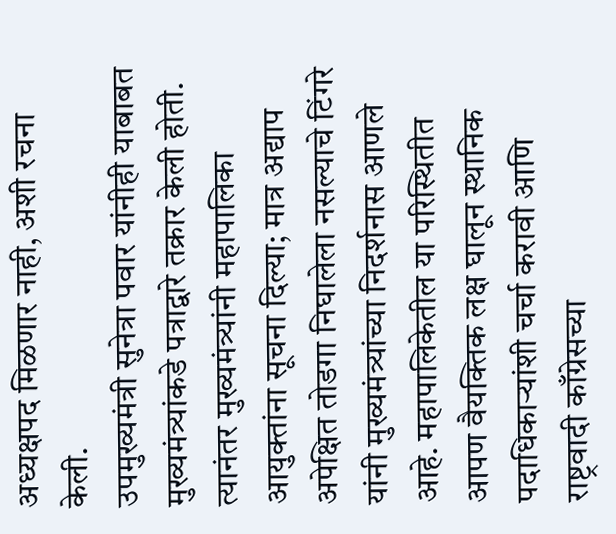अध्यक्षपद मिळणार नाही, अशी रचना केली.
उपमुख्यमंत्री सुनेत्रा पवार यांनीही याबाबत मुख्यमंत्र्यांकडे पत्राद्वारे तक्रार केली होती. त्यानंतर मुख्यमंत्र्यांनी महापालिका आयुक्तांना सूचना दिल्या; मात्र अद्याप अपेक्षित तोडगा निघालेला नसल्याचे टिंगरे यांनी मुख्यमंत्र्यांच्या निदर्शनास आणले आहे. महापालिकेतील या परिस्थितीत आपण वैयक्तिक लक्ष घालून स्थानिक पदाधिकाऱ्यांशी चर्चा करावी आणि राष्ट्रवादी काँग्रेसच्या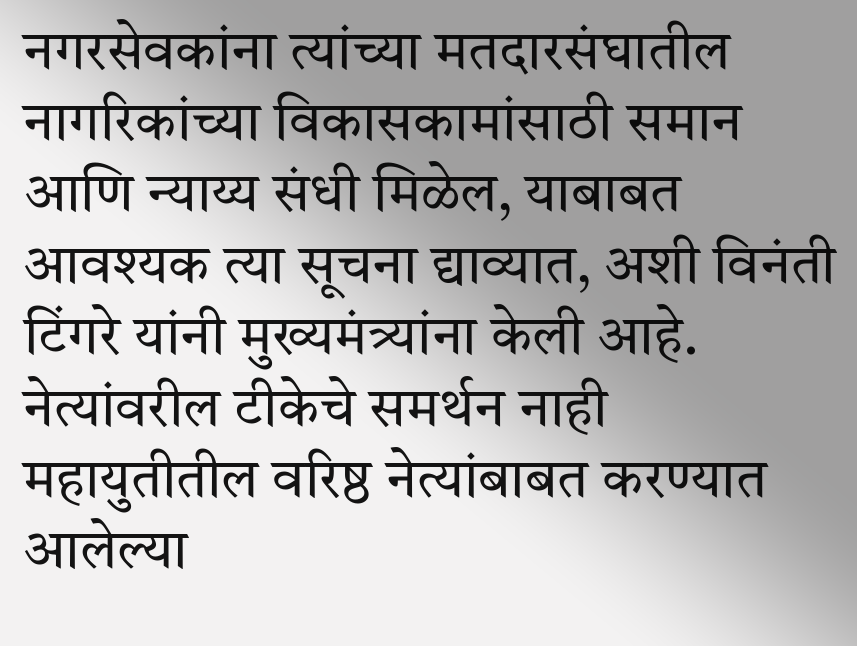नगरसेवकांना त्यांच्या मतदारसंघातील नागरिकांच्या विकासकामांसाठी समान आणि न्याय्य संधी मिळेल, याबाबत आवश्यक त्या सूचना द्याव्यात, अशी विनंती टिंगरे यांनी मुख्यमंत्र्यांना केली आहे.
नेत्यांवरील टीकेचे समर्थन नाही
महायुतीतील वरिष्ठ नेत्यांबाबत करण्यात आलेल्या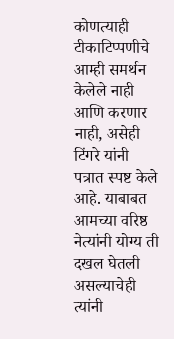कोणत्याही टीकाटिप्पणीचे आम्ही समर्थन केलेले नाही आणि करणार नाही, असेही टिंगरे यांनी पत्रात स्पष्ट केले आहे. याबाबत आमच्या वरिष्ठ नेत्यांनी योग्य ती दखल घेतली असल्याचेही त्यांनी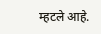म्हटले आहे.